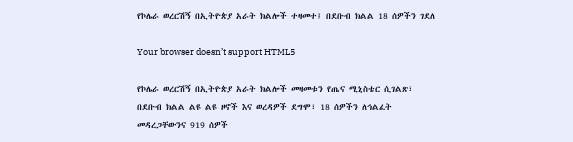የኮሌራ ወረርሽኝ በኢትዮጵያ አራት ክልሎች ተዛመተ፤ በደቡብ ክልል 18 ሰዎችን ገደለ

Your browser doesn’t support HTML5

የኮሌራ ወረርሽኝ በኢትዮጵያ አራት ክልሎች መዛመቱን የጤና ሚኒስቴር ሲገልጽ፣ በደቡብ ክልል ልዩ ልዩ ዞኖች እና ወረዳዎች ደግሞ፣ 18 ሰዎችን ለኅልፈት መዳረጋቸውንና 919 ሰዎች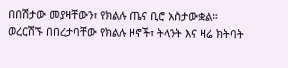በበሽታው መያዛቸውን፣ የክልሉ ጤና ቢሮ አስታውቋል። ወረርሽኙ በበረታባቸው የክልሉ ዞኖች፣ ትላንት እና ዛሬ ክትባት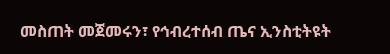መስጠት መጀመሩን፣ የኅብረተሰብ ጤና ኢንስቲትዩት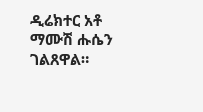ዲሬክተር አቶ ማሙሽ ሑሴን ገልጸዋል።